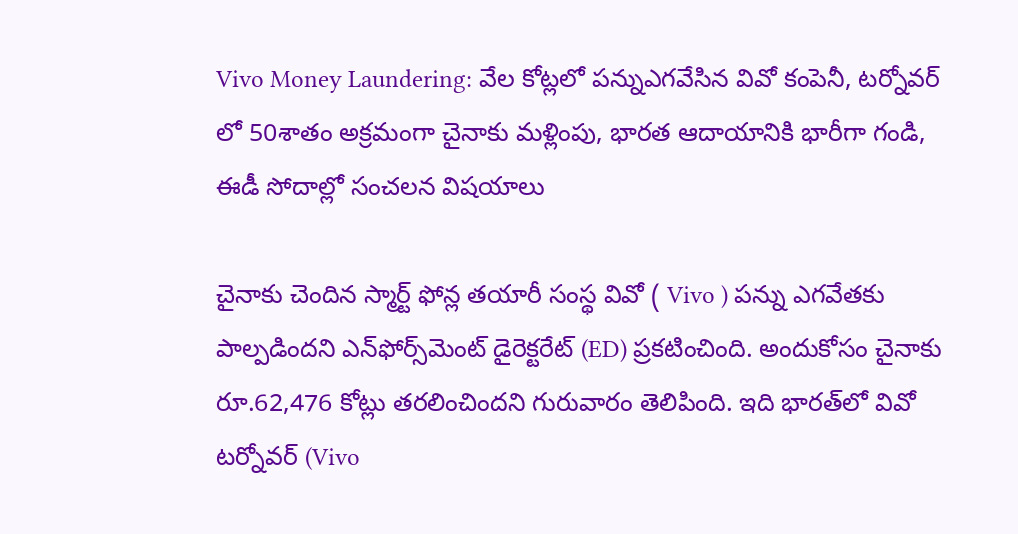Vivo Money Laundering: వేల కోట్లలో పన్నుఎగవేసిన వివో కంపెనీ, టర్నోవర్‌ లో 50శాతం అక్రమంగా చైనాకు మళ్లింపు, భారత ఆదాయానికి భారీగా గండి, ఈడీ సోదాల్లో సంచలన విషయాలు

చైనాకు చెందిన స్మార్ట్ ఫోన్ల త‌యారీ సంస్థ వివో ( Vivo ) ప‌న్ను ఎగవేత‌కు పాల్ప‌డింద‌ని ఎన్‌ఫోర్స్‌మెంట్ డైరెక్ట‌రేట్ (ED) ప్ర‌క‌టించింది. అందుకోసం చైనాకు రూ.62,476 కోట్లు త‌రలించింద‌ని గురువారం తెలిపింది. ఇది భార‌త్‌లో వివో ట‌ర్నోవ‌ర్ (Vivo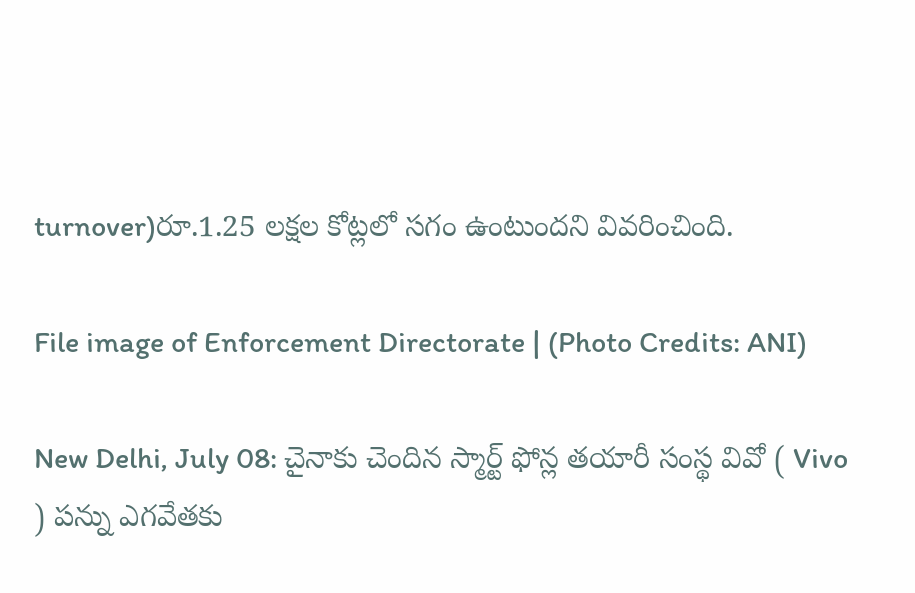turnover)రూ.1.25 ల‌క్ష‌ల కోట్ల‌లో స‌గం ఉంటుంద‌ని వివ‌రించింది.

File image of Enforcement Directorate | (Photo Credits: ANI)

New Delhi, July 08: చైనాకు చెందిన స్మార్ట్ ఫోన్ల త‌యారీ సంస్థ వివో ( Vivo ) ప‌న్ను ఎగవేత‌కు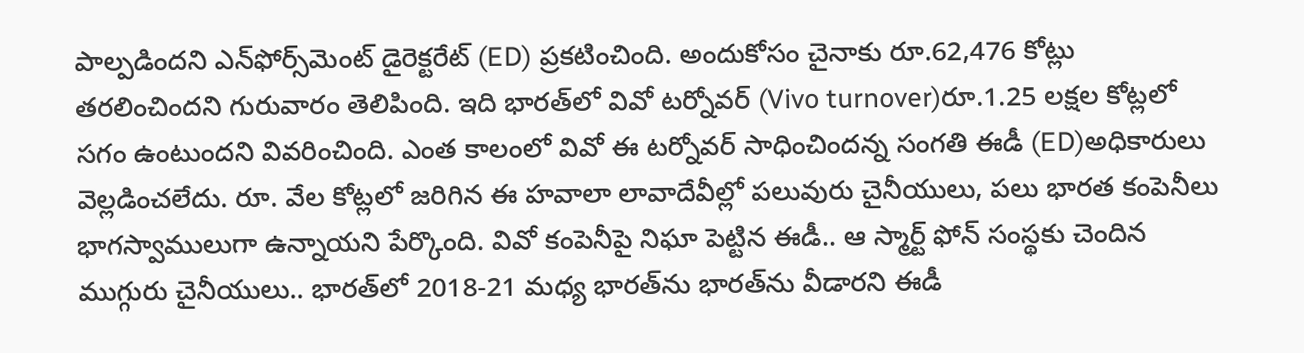పాల్ప‌డింద‌ని ఎన్‌ఫోర్స్‌మెంట్ డైరెక్ట‌రేట్ (ED) ప్ర‌క‌టించింది. అందుకోసం చైనాకు రూ.62,476 కోట్లు త‌రలించింద‌ని గురువారం తెలిపింది. ఇది భార‌త్‌లో వివో ట‌ర్నోవ‌ర్ (Vivo turnover)రూ.1.25 ల‌క్ష‌ల కోట్ల‌లో స‌గం ఉంటుంద‌ని వివ‌రించింది. ఎంత కాలంలో వివో ఈ ట‌ర్నోవ‌ర్ సాధించింద‌న్న సంగ‌తి ఈడీ (ED)అధికారులు వెల్ల‌డించ‌లేదు. రూ. వేల కోట్ల‌లో జ‌రిగిన ఈ హ‌వాలా లావాదేవీల్లో ప‌లువురు చైనీయులు, ప‌లు భార‌త కంపెనీలు భాగ‌స్వాములుగా ఉన్నాయ‌ని పేర్కొంది. వివో కంపెనీపై నిఘా పెట్టిన ఈడీ.. ఆ స్మార్ట్ ఫోన్ సంస్థ‌కు చెందిన ముగ్గురు చైనీయులు.. భార‌త్‌లో 2018-21 మ‌ధ్య భార‌త్‌ను భార‌త్‌ను వీడార‌ని ఈడీ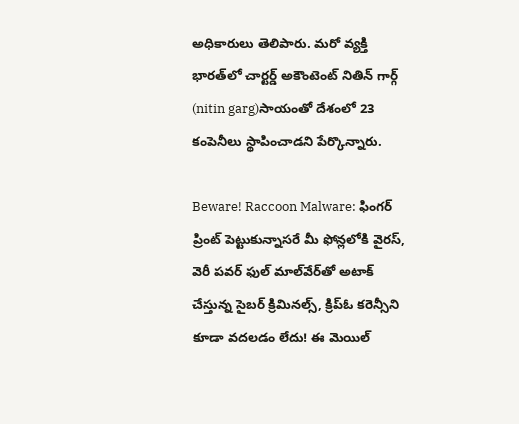అధికారులు తెలిపారు. మ‌రో వ్య‌క్తి భార‌త్‌లో చార్ట‌ర్డ్ అకౌంటెంట్ నితిన్ గార్గ్ (nitin garg)సాయంతో దేశంలో 23 కంపెనీలు స్థాపించాడ‌ని పేర్కొన్నారు.

Beware! Raccoon Malware: ఫింగర్ ప్రింట్ పెట్టుకున్నాసరే మీ ఫోన్లలోకి వైరస్, వెరీ పవర్ ఫుల్ మాల్‌వేర్‌తో అటాక్ చేస్తున్న సైబర్ క్రిమినల్స్, క్రిప్ఓ కరెన్సీని కూడా వదలడం లేదు! ఈ మెయిల్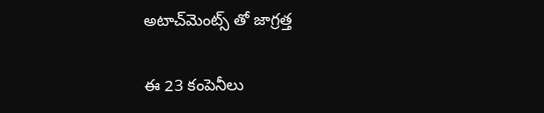అటాచ్‌మెంట్స్ తో జాగ్రత్త

ఈ 23 కంపెనీలు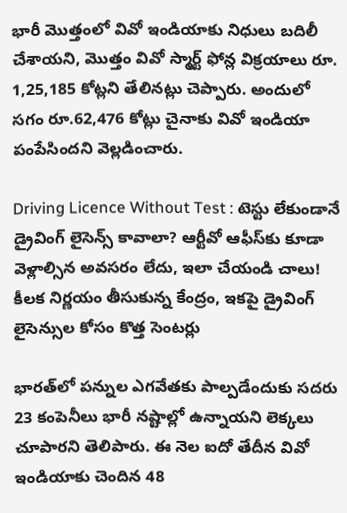భారీ మొత్తంలో వివో ఇండియాకు నిధులు బ‌దిలీ చేశాయని, మొత్తం వివో స్మార్ట్ ఫోన్ల విక్ర‌యాలు రూ. 1,25,185 కోట్ల‌ని తేలిన‌ట్లు చెప్పారు. అందులో స‌గం రూ.62,476 కోట్లు చైనాకు వివో ఇండియా పంపేసింద‌ని వెల్ల‌డించారు.

Driving Licence Without Test : టెస్టు లేకుండానే డ్రైవింగ్ లైసెన్స్ కావాలా? ఆర్టీవో ఆఫీస్‌కు కూడా వెళ్లాల్సిన అవసరం లేదు, ఇలా చేయండి చాలు! కీలక నిర్ణయం తీసుకున్న కేంద్రం, ఇకపై డ్రైవింగ్ లైసెన్సుల కోసం కొత్త సెంటర్లు

భార‌త్‌లో ప‌న్నుల ఎగవేత‌కు పాల్ప‌డేందుకు స‌ద‌రు 23 కంపెనీలు భారీ న‌ష్టాల్లో ఉన్నాయ‌ని లెక్క‌లు చూపార‌ని తెలిపారు. ఈ నెల ఐదో తేదీన వివో ఇండియాకు చెందిన 48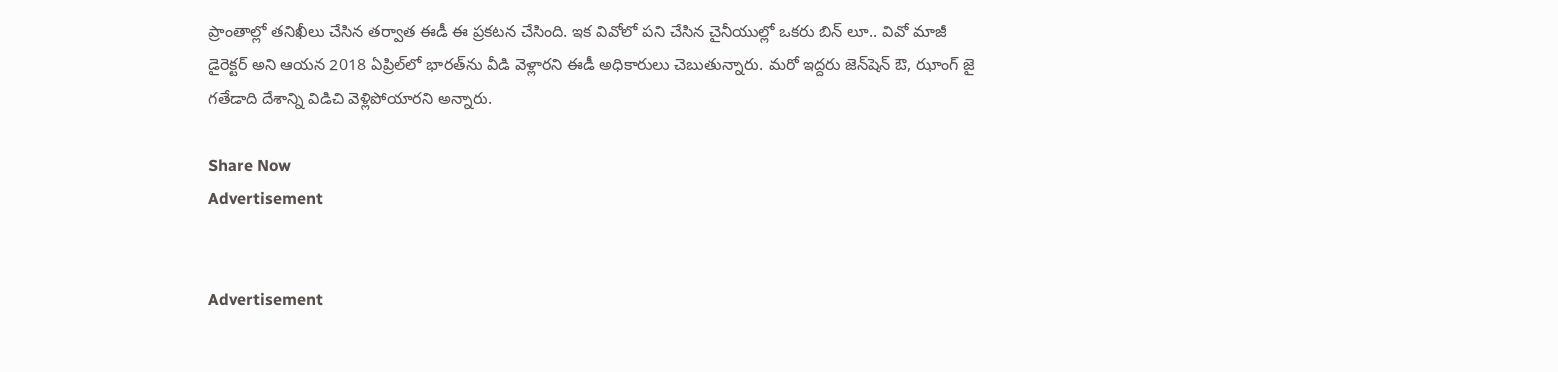ప్రాంతాల్లో త‌నిఖీలు చేసిన త‌ర్వాత ఈడీ ఈ ప్ర‌క‌ట‌న చేసింది. ఇక వివోలో ప‌ని చేసిన చైనీయుల్లో ఒక‌రు బిన్ లూ.. వివో మాజీ డైరెక్ట‌ర్ అని ఆయ‌న 2018 ఏప్రిల్‌లో భార‌త్‌ను వీడి వెళ్లార‌ని ఈడీ అధికారులు చెబుతున్నారు. మ‌రో ఇద్ద‌రు జెన్‌షెన్ ఔ, ఝాంగ్ జై గ‌తేడాది దేశాన్ని విడిచి వెళ్లిపోయార‌ని అన్నారు.

Share Now
Advertisement


Advertisement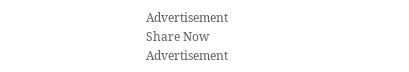Advertisement
Share Now
Advertisement